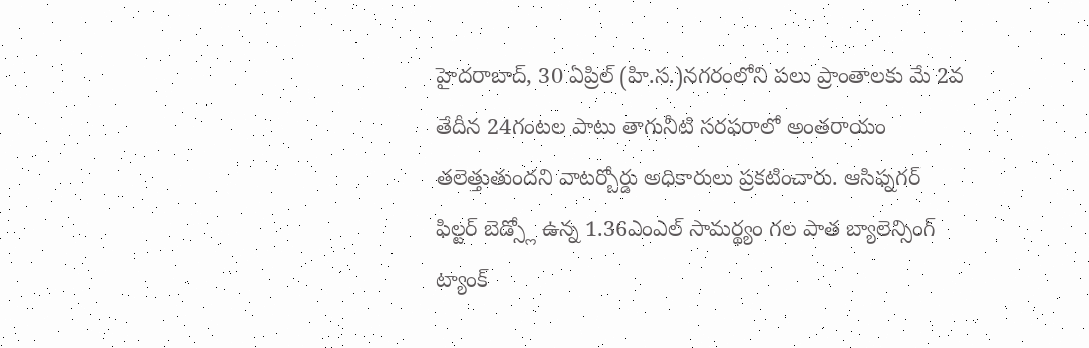హైదరాబాద్, 30 ఏప్రిల్ (హి.స.)నగరంలోని పలు ప్రాంతాలకు మే 2వ తేదీన 24గంటల పాటు తాగునీటి సరఫరాలో అంతరాయం తలెత్తుతుందని వాటర్బోర్డు అధికారులు ప్రకటించారు. ఆసిఫ్నగర్ ఫిల్టర్ బెడ్స్లో ఉన్న 1.36ఎంఎల్ సామర్థ్యం గల పాత బ్యాలెన్సింగ్ ట్యాంక్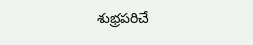శుభ్రపరిచే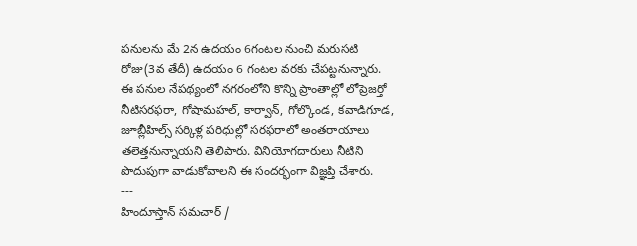పనులను మే 2న ఉదయం 6గంటల నుంచి మరుసటి రోజు(3వ తేదీ) ఉదయం 6 గంటల వరకు చేపట్టనున్నారు.
ఈ పనుల నేపథ్యంలో నగరంలోని కొన్ని ప్రాంతాల్లో లోప్రెజర్తో నీటిసరఫరా, గోషామహల్, కార్వాన్, గోల్కొండ, కవాడిగూడ, జూబ్లీహిల్స్ సర్కిళ్ల పరిధుల్లో సరఫరాలో అంతరాయాలు తలెత్తనున్నాయని తెలిపారు. వినియోగదారులు నీటిని పొదుపుగా వాడుకోవాలని ఈ సందర్భంగా విజ్ఞప్తి చేశారు.
---
హిందూస్తాన్ సమచార్ /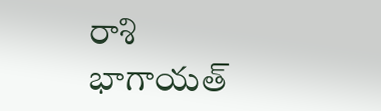రాశి భాగాయత్